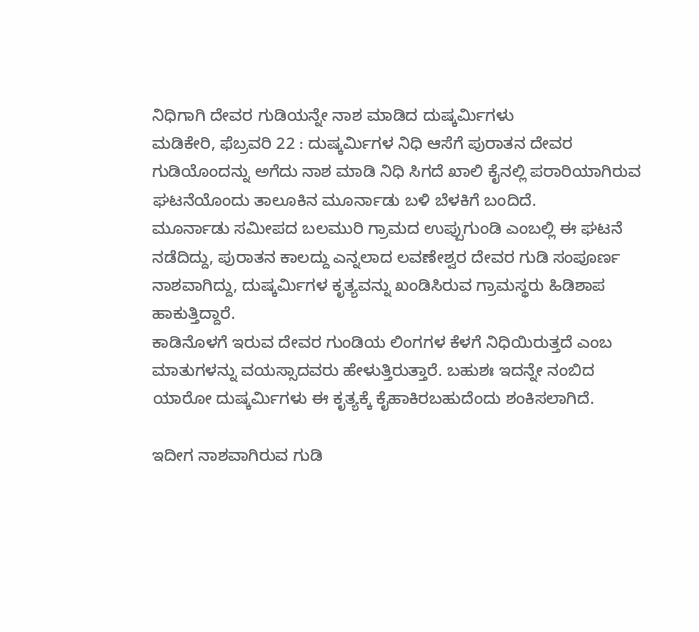ನಿಧಿಗಾಗಿ ದೇವರ ಗುಡಿಯನ್ನೇ ನಾಶ ಮಾಡಿದ ದುಷ್ಕರ್ಮಿಗಳು
ಮಡಿಕೇರಿ, ಫೆಬ್ರವರಿ 22 : ದುಷ್ಕರ್ಮಿಗಳ ನಿಧಿ ಆಸೆಗೆ ಪುರಾತನ ದೇವರ ಗುಡಿಯೊಂದನ್ನು ಅಗೆದು ನಾಶ ಮಾಡಿ ನಿಧಿ ಸಿಗದೆ ಖಾಲಿ ಕೈನಲ್ಲಿ ಪರಾರಿಯಾಗಿರುವ ಘಟನೆಯೊಂದು ತಾಲೂಕಿನ ಮೂರ್ನಾಡು ಬಳಿ ಬೆಳಕಿಗೆ ಬಂದಿದೆ.
ಮೂರ್ನಾಡು ಸಮೀಪದ ಬಲಮುರಿ ಗ್ರಾಮದ ಉಪ್ಪುಗುಂಡಿ ಎಂಬಲ್ಲಿ ಈ ಘಟನೆ ನಡೆದಿದ್ದು, ಪುರಾತನ ಕಾಲದ್ದು ಎನ್ನಲಾದ ಲವಣೇಶ್ವರ ದೇವರ ಗುಡಿ ಸಂಪೂರ್ಣ ನಾಶವಾಗಿದ್ದು, ದುಷ್ಕರ್ಮಿಗಳ ಕೃತ್ಯವನ್ನು ಖಂಡಿಸಿರುವ ಗ್ರಾಮಸ್ಥರು ಹಿಡಿಶಾಪ ಹಾಕುತ್ತಿದ್ದಾರೆ.
ಕಾಡಿನೊಳಗೆ ಇರುವ ದೇವರ ಗುಂಡಿಯ ಲಿಂಗಗಳ ಕೆಳಗೆ ನಿಧಿಯಿರುತ್ತದೆ ಎಂಬ ಮಾತುಗಳನ್ನು ವಯಸ್ಸಾದವರು ಹೇಳುತ್ತಿರುತ್ತಾರೆ. ಬಹುಶಃ ಇದನ್ನೇ ನಂಬಿದ ಯಾರೋ ದುಷ್ಕರ್ಮಿಗಳು ಈ ಕೃತ್ಯಕ್ಕೆ ಕೈಹಾಕಿರಬಹುದೆಂದು ಶಂಕಿಸಲಾಗಿದೆ.

ಇದೀಗ ನಾಶವಾಗಿರುವ ಗುಡಿ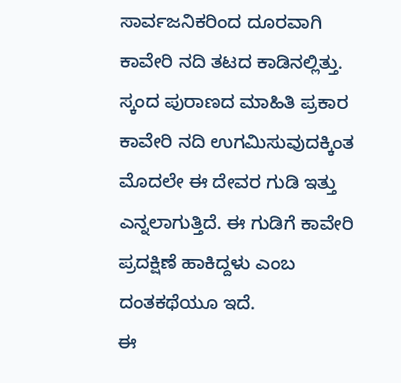ಸಾರ್ವಜನಿಕರಿಂದ ದೂರವಾಗಿ ಕಾವೇರಿ ನದಿ ತಟದ ಕಾಡಿನಲ್ಲಿತ್ತು. ಸ್ಕಂದ ಪುರಾಣದ ಮಾಹಿತಿ ಪ್ರಕಾರ ಕಾವೇರಿ ನದಿ ಉಗಮಿಸುವುದಕ್ಕಿಂತ ಮೊದಲೇ ಈ ದೇವರ ಗುಡಿ ಇತ್ತು ಎನ್ನಲಾಗುತ್ತಿದೆ. ಈ ಗುಡಿಗೆ ಕಾವೇರಿ ಪ್ರದಕ್ಷಿಣೆ ಹಾಕಿದ್ದಳು ಎಂಬ ದಂತಕಥೆಯೂ ಇದೆ.
ಈ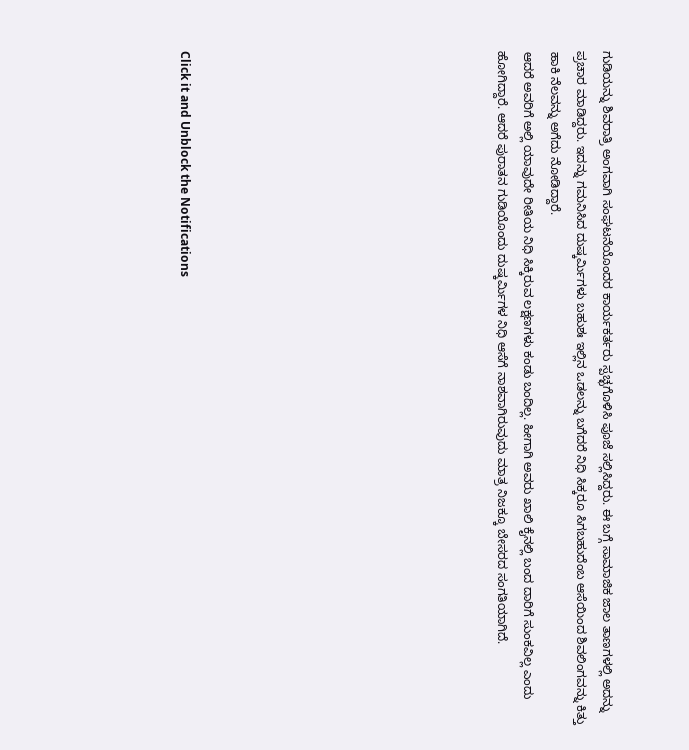ಗುಡಿಯನ್ನು ಶಿವರಾತ್ರಿ ಅಂಗವಾಗಿ ಸಂಘಟನೆಯೊಂದರ ಕಾರ್ಯಕರ್ತರು ಸ್ಪಚ್ಛಗೊಳಿಸಿ ಪೂಜೆ ಸಲ್ಲಿಸಿದ್ದರು. ಈ ಬಗ್ಗೆ ಸಾಮಾಜಿಕ ಜಾಲ ತಾಣಗಳಲ್ಲಿ ಅದನ್ನು ಪ್ರಚಾರ ಮಾಡಿದ್ದರು. ಇದನ್ನು ಗಮನಿಸಿದ ದುಷ್ಕರ್ಮಿಗಳು ಬಹುಶಃ ಇಲ್ಲಿನ ಒಡಲನ್ನು ಬಗೆದರೆ ನಿಧಿ ಸಿಕ್ಕರೂ ಸಿಗಬಹುದೆಂಬ ಆಸೆಯಿಂದ ಶಿವಲಿಂಗವನ್ನು ಕಿತ್ತು ಹಾಕಿ ನೆಲವನ್ನು ಅಗೆದು ನೋಡಿದ್ದಾರೆ.
ಆದರೆ ಅವರಿಗೆ ಅಲ್ಲಿ ಯಾವುದೇ ರೀತಿಯ ನಿಧಿ ಸಿಕ್ಕಿರುವ ಲಕ್ಷಣಗಳು ಕಂಡು ಬಂದಿಲ್ಲ. ಹೀಗಾಗಿ ಅವರು ಖಾಲಿ ಕೈನಲ್ಲಿ ಬಂದ ದಾರಿಗೆ ಸುಂಕವಿಲ್ಲ ಎಂದು ಹೋಗಿದ್ದಾರೆ. ಆದರೆ ಪುರಾತನ ಗುಡಿಯೊಂದು ದುಷ್ಕರ್ಮಿಗಳ ನಿಧಿ ಆಸೆಗೆ ನಾಶವಾಗಿರುವುದು ಮಾತ್ರ ನಿಜಕ್ಕೂ ಬೇಸರದ ಸಂಗತಿಯಾಗಿದೆ.











Click it and Unblock the Notifications